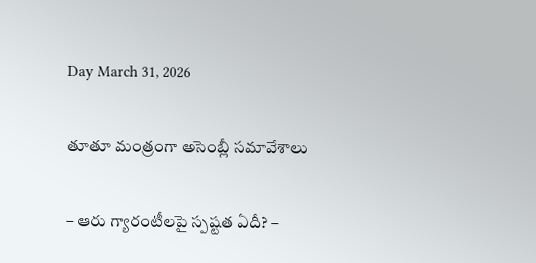Day March 31, 2026

తూతూ మంత్రంగా అసెంబ్లీ స‌మావేశాలు

– ఆరు గ్యారంటీల‌పై స్ప‌ష్ట‌త ఏదీ? –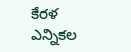కేర‌ళ ఎన్నిక‌ల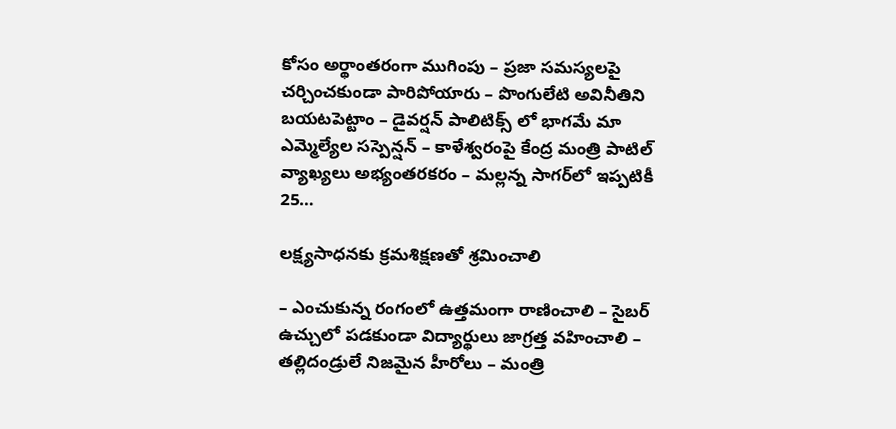కోసం అర్థాంత‌రంగా ముగింపు – ప్ర‌జా స‌మ‌స్య‌ల‌పై చ‌ర్చించ‌కుండా పారిపోయారు – పొంగులేటి అవినీతిని బ‌య‌ట‌పెట్టాం – డైవ‌ర్ష‌న్ పాలిటిక్స్ లో భాగ‌మే మా ఎమ్మెల్యేల స‌స్పెన్ష‌న్‌ – కాళేశ్వ‌రంపై కేంద్ర‌ మంత్రి పాటిల్ వ్యాఖ్య‌లు అభ్యంత‌ర‌క‌రం – మ‌ల్ల‌న్న సాగ‌ర్‌లో ఇప్ప‌టికీ 25…

ల‌క్ష్య‌సాధ‌న‌కు క్ర‌మ‌శిక్ష‌ణ‌తో శ్ర‌మించాలి

– ఎంచుకున్న రంగంలో ఉత్త‌మంగా రాణించాలి – సైబ‌ర్ ఉచ్చులో ప‌డ‌కుండా విద్యార్థులు జాగ్ర‌త్త వ‌హించాలి – త‌ల్లిదండ్రులే నిజమైన హీరోలు – మంత్రి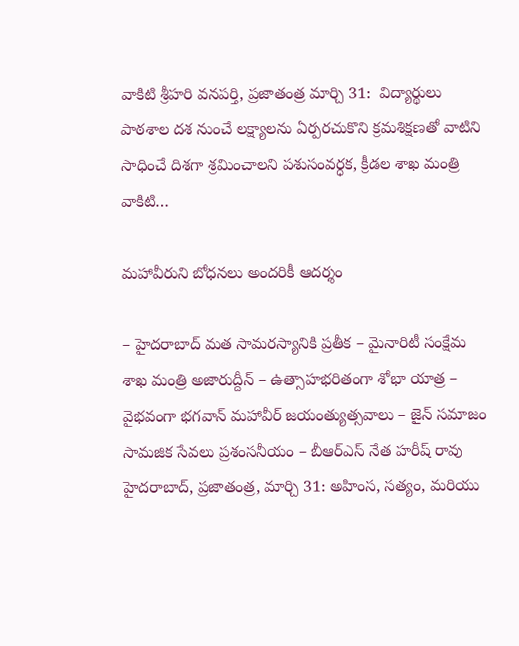వాకిటి శ్రీ‌హ‌రి వనపర్తి, ప్రజాతంత్ర మార్చి 31:  విద్యార్థులు పాఠశాల దశ నుంచే లక్ష్యాలను ఏర్పరచుకొని క్రమశిక్షణతో వాటిని సాధించే దిశగా శ్రమించాలని పశుసంవర్ధక, క్రీడల శాఖ మంత్రి వాకిటి…

మహావీరుని బోధనలు అందరికీ ఆదర్శం

– హైదరాబాద్ మత సామరస్యానికి ప్రతీక – మైనారిటీ సంక్షేమ శాఖ మంత్రి అజారుద్దీన్ – ఉత్సాహభరితంగా శోభా యాత్ర – వైభవంగా భగవాన్ మహావీర్ జయంత్యుత్సవాలు – జైన్ సమాజం సామజిక సేవలు ప్రశంసనీయం – బీఆర్ఎస్ నేత‌ హరీష్ రావు హైద‌రాబాద్‌, ప్ర‌జాతంత్ర‌, మార్చి 31: అహింస, సత్యం, మరియు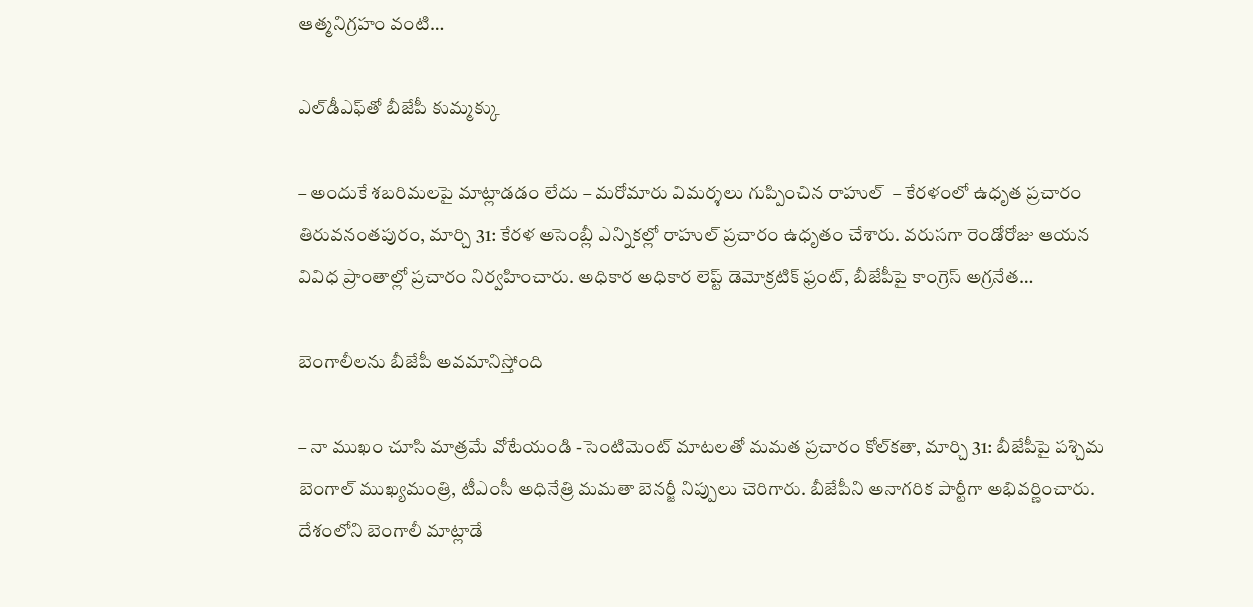ఆత్మనిగ్రహం వంటి…

ఎల్‌డీఎఫ్‌తో బీజేపీ కుమ్మక్కు

– అందుకే శబరిమలపై మాట్లాడడం లేదు – మరోమారు విమర్శలు గుప్పించిన రాహుల్‌ ‌ – కేరళంలో ఉధృత ప్రచారం తిరువనంతపురం, మార్చి 31: కేరళ అసెంబ్లీ ఎన్నికల్లో రాహుల్‌ ‌ప్రచారం ఉధృతం చేశారు. వరుసగా రెండోరోజు ఆయన వివిధ ప్రాంతాల్లో ప్రచారం నిర్వహించారు. అధికార అధికార లెప్ట్ ‌డెమోక్రటిక్‌ ‌ఫ్రంట్‌, బీజేపీపై కాంగ్రెస్‌ అ‌గ్రనేత…

బెంగాలీలను బీజేపీ అవమానిస్తోంది

– నా ముఖం చూసి మాత్రమే వోటేయండి -సెంటిమెంట్‌ ‌మాటలతో మమత ప్రచారం కోల్‌కతా, మార్చి 31: బీజేపీపై పశ్చిమ బెంగాల్‌ ‌ముఖ్యమంత్రి, టీఎంసీ అధినేత్రి మమతా బెనర్జీ నిప్పులు చెరిగారు. బీజేపీని అనాగరిక పార్టీగా అభివర్ణించారు. దేశంలోని బెంగాలీ మాట్లాడే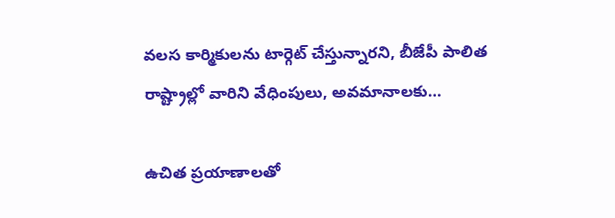వలస కార్మికులను టార్గెట్‌ ‌చేస్తున్నారని, బీజేపీ పాలిత రాష్ట్రాల్లో వారిని వేధింపులు, అవమానాలకు…

ఉచిత ప్రయాణాలతో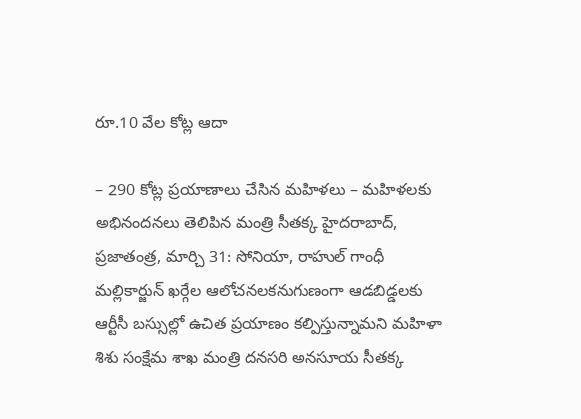రూ.10 వేల కోట్ల ఆదా

– 290 కోట్ల ప్రయాణాలు చేసిన మహిళలు – మహిళలకు అభినందనలు తెలిపిన మంత్రి సీతక్క హైదరాబాద్, ప్రజాతంత్ర, మార్చి 31: సోనియా, రాహుల్ గాంధీ మల్లికార్జున్ ఖర్గేల ఆలోచనలకనుగుణంగా ఆడబిడ్డలకు ఆర్టీసీ బస్సుల్లో ఉచిత ప్రయాణం కల్పిస్తున్నామని మహిళా శిశు సంక్షేమ శాఖ మంత్రి దనసరి అనసూయ సీతక్క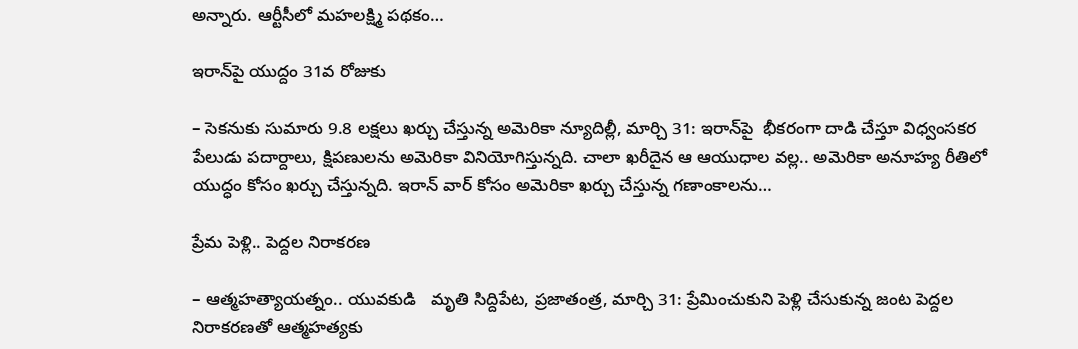అన్నారు. ఆర్టీసీలో మహలక్ష్మి పథకం…

ఇరాన్‌పై యుద్దం 31వ రోజుకు

– సెకనుకు సుమారు 9.8 లక్షలు ఖర్చు చేస్తున్న అమెరికా న్యూదిల్లీ, మార్చి 31: ఇరాన్‌పై  భీకరంగా దాడి చేస్తూ విధ్వంసకర పేలుడు పదార్దాలు, క్షిపణులను అమెరికా వినియోగిస్తున్నది. చాలా ఖరీదైన ఆ ఆయుధాల వల్ల.. అమెరికా అనూహ్య రీతిలో యుద్ధం కోసం ఖర్చు చేస్తున్నది. ఇరాన్‌ ‌వార్‌ ‌కోసం అమెరికా ఖర్చు చేస్తున్న గణాంకాలను…

ప్రేమ పెళ్లి.. పెద్దల నిరాకరణ

– ఆత్మహత్యాయత్నం.. యువకుడి   మృతి సిద్దిపేట, ప్రజాతంత్ర, మార్చి 31: ప్రేమించుకుని పెళ్లి చేసుకున్న జంట పెద్దల నిరాకరణతో ఆత్మహత్యకు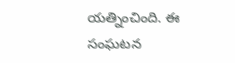యత్నించింది. ఈ సంఘటన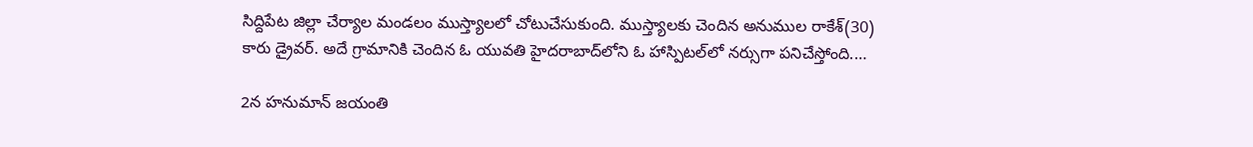సిద్దిపేట జిల్లా చేర్యాల మండలం ముస్త్యాలలో చోటుచేసుకుంది. ముస్త్యాలకు చెందిన అనుముల రాకేశ్(30) కారు డ్రైవ‌ర్. అదే గ్రామానికి చెందిన ఓ యువతి హైదరాబాద్‌లోని ఓ హాస్పిటల్‌లో నర్సుగా పనిచేస్తోంది.…

2న హనుమాన్ జయంతి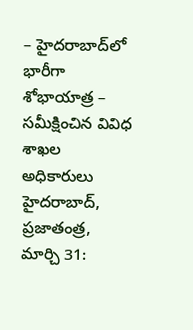– హైదరాబాద్‌లో భారీగా శోభాయాత్ర – సమీక్షించిన వివిధ శాఖల అధికారులు హైదరాబాద్, ప్రజాతంత్ర, మార్చి 31: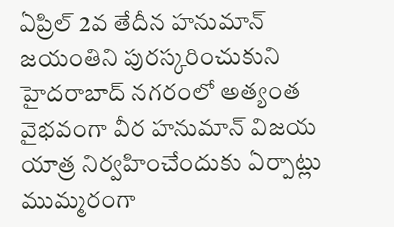ఏప్రిల్ 2వ తేదీన హనుమాన్ జయంతిని పురస్కరించుకుని హైదరాబాద్ నగరంలో అత్యంత వైభవంగా వీర హనుమాన్ విజయ యాత్ర నిర్వహించేందుకు ఏర్పాట్లు ముమ్మరంగా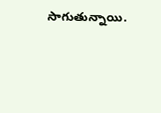సాగుతున్నాయి.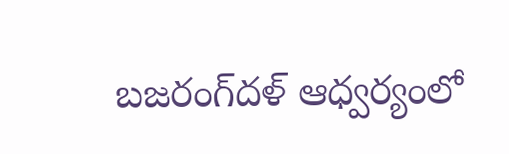బజరంగ్‌దళ్ ఆధ్వర్యంలో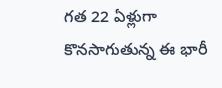గత 22 ఏళ్లుగా కొనసాగుతున్న ఈ భారీ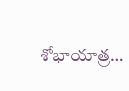శోభాయాత్ర…